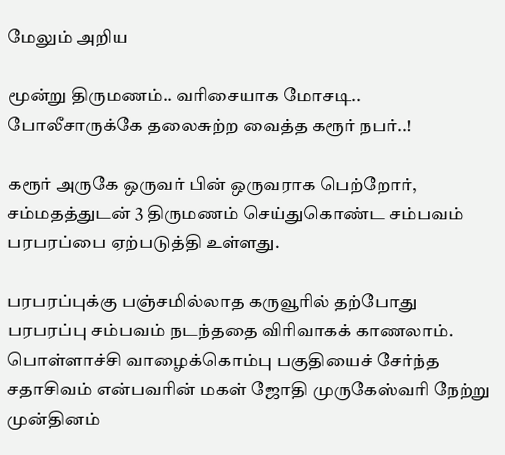மேலும் அறிய

மூன்று திருமணம்.. வரிசையாக மோசடி.. போலீசாருக்கே தலைசுற்ற வைத்த கரூர் நபர்..!

கரூர் அருகே ஒருவர் பின் ஒருவராக பெற்றோர், சம்மதத்துடன் 3 திருமணம் செய்துகொண்ட சம்பவம் பரபரப்பை ஏற்படுத்தி உள்ளது.

பரபரப்புக்கு பஞ்சமில்லாத கருவூரில் தற்போது பரபரப்பு சம்பவம் நடந்ததை விரிவாகக் காணலாம். பொள்ளாச்சி வாழைக்கொம்பு பகுதியைச் சேர்ந்த சதாசிவம் என்பவரின் மகள் ஜோதி முருகேஸ்வரி நேற்று முன்தினம்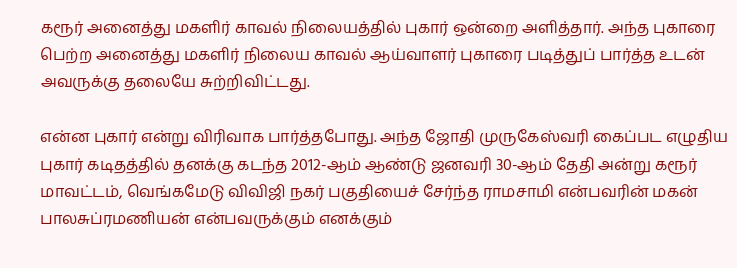கரூர் அனைத்து மகளிர் காவல் நிலையத்தில் புகார் ஒன்றை அளித்தார். அந்த புகாரை பெற்ற அனைத்து மகளிர் நிலைய காவல் ஆய்வாளர் புகாரை படித்துப் பார்த்த உடன் அவருக்கு தலையே சுற்றிவிட்டது.

என்ன புகார் என்று விரிவாக பார்த்தபோது. அந்த ஜோதி முருகேஸ்வரி கைப்பட எழுதிய புகார் கடிதத்தில் தனக்கு கடந்த 2012-ஆம் ஆண்டு ஜனவரி 30-ஆம் தேதி அன்று கரூர் மாவட்டம், வெங்கமேடு விவிஜி நகர் பகுதியைச் சேர்ந்த ராமசாமி என்பவரின் மகன் பாலசுப்ரமணியன் என்பவருக்கும் எனக்கும்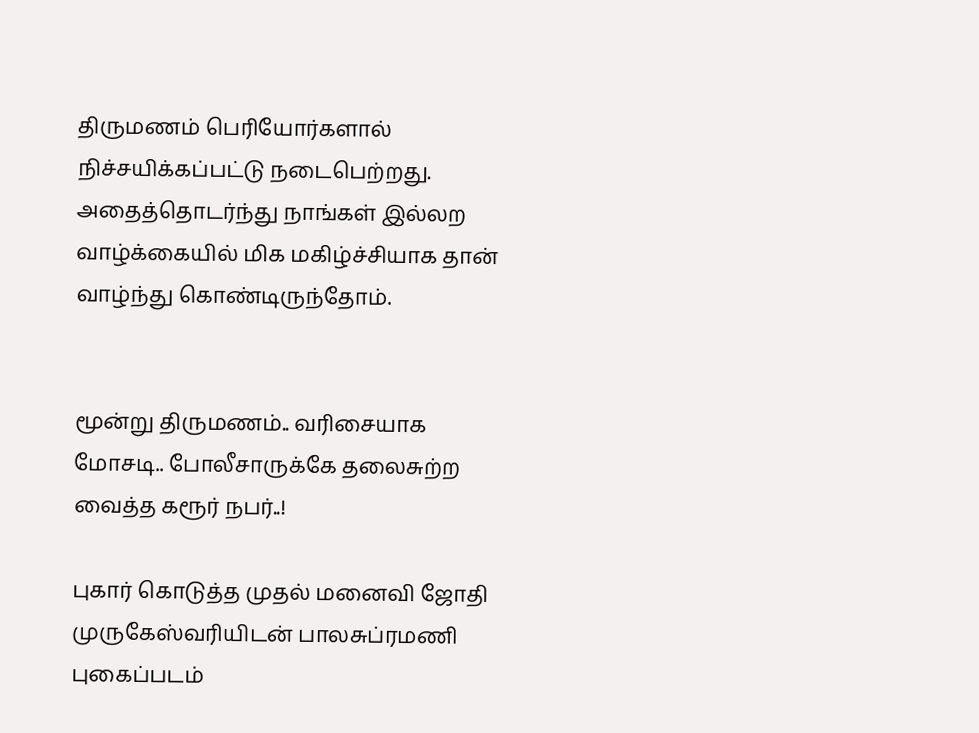திருமணம் பெரியோர்களால் நிச்சயிக்கப்பட்டு நடைபெற்றது. அதைத்தொடர்ந்து நாங்கள் இல்லற வாழ்க்கையில் மிக மகிழ்ச்சியாக தான் வாழ்ந்து கொண்டிருந்தோம்.


மூன்று திருமணம்.. வரிசையாக மோசடி.. போலீசாருக்கே தலைசுற்ற வைத்த கரூர் நபர்..!

புகார் கொடுத்த முதல் மனைவி ஜோதி முருகேஸ்வரியிடன் பாலசுப்ரமணி புகைப்படம்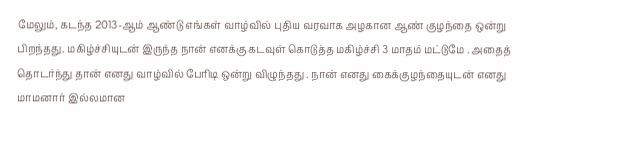மேலும், கடந்த 2013-ஆம் ஆண்டு எங்கள் வாழ்வில் புதிய வரவாக அழகான ஆண் குழந்தை ஒன்று பிறந்தது. மகிழ்ச்சியுடன் இருந்த நான் எனக்கு கடவுள் கொடுத்த மகிழ்ச்சி 3 மாதம் மட்டுமே . அதைத் தொடர்ந்து தான் எனது வாழ்வில் பேரிடி ஒன்று விழுந்தது . நான் எனது கைக்குழந்தையுடன் எனது மாமனார் இல்லமான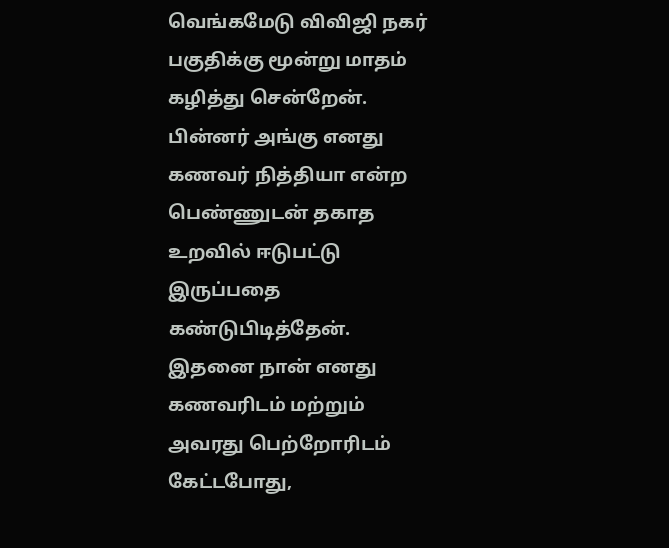வெங்கமேடு விவிஜி நகர் பகுதிக்கு மூன்று மாதம் கழித்து சென்றேன். பின்னர் அங்கு எனது கணவர் நித்தியா என்ற பெண்ணுடன் தகாத உறவில் ஈடுபட்டு இருப்பதை கண்டுபிடித்தேன். இதனை நான் எனது கணவரிடம் மற்றும் அவரது பெற்றோரிடம் கேட்டபோது,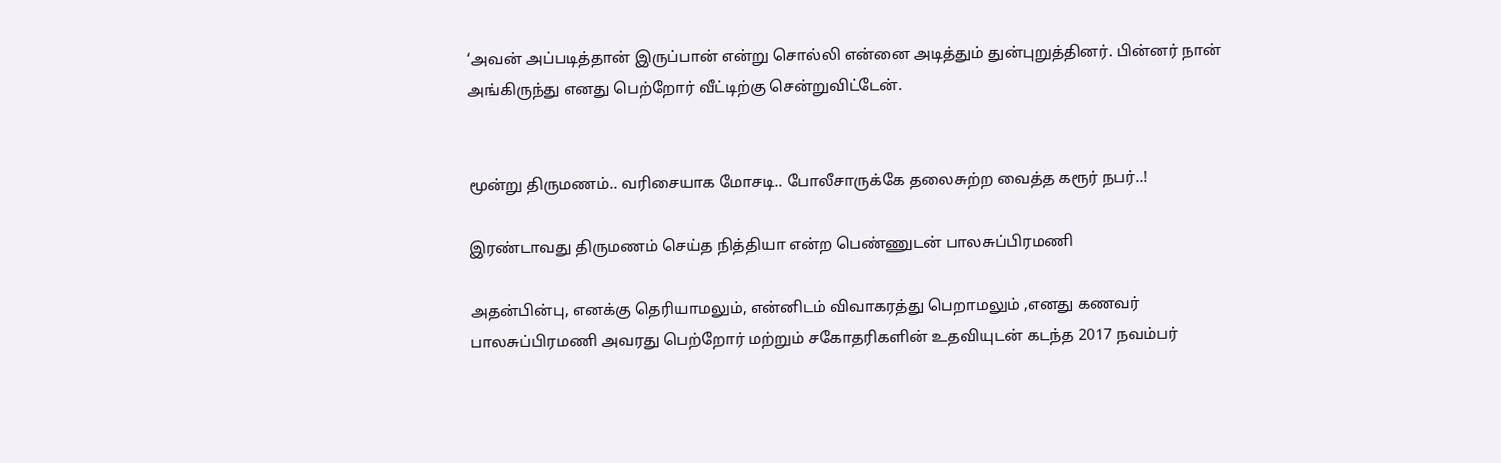‘அவன் அப்படித்தான் இருப்பான் என்று சொல்லி என்னை அடித்தும் துன்புறுத்தினர். பின்னர் நான் அங்கிருந்து எனது பெற்றோர் வீட்டிற்கு சென்றுவிட்டேன்.


மூன்று திருமணம்.. வரிசையாக மோசடி.. போலீசாருக்கே தலைசுற்ற வைத்த கரூர் நபர்..!

இரண்டாவது திருமணம் செய்த நித்தியா என்ற பெண்ணுடன் பாலசுப்பிரமணி

அதன்பின்பு, எனக்கு தெரியாமலும், என்னிடம் விவாகரத்து பெறாமலும் ,எனது கணவர் பாலசுப்பிரமணி அவரது பெற்றோர் மற்றும் சகோதரிகளின் உதவியுடன் கடந்த 2017 நவம்பர்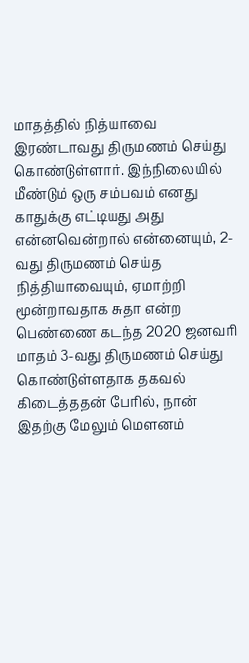மாதத்தில் நித்யாவை இரண்டாவது திருமணம் செய்து கொண்டுள்ளார். இந்நிலையில் மீண்டும் ஒரு சம்பவம் எனது காதுக்கு எட்டியது அது என்னவென்றால் என்னையும், 2-வது திருமணம் செய்த நித்தியாவையும், ஏமாற்றி மூன்றாவதாக சுதா என்ற பெண்ணை கடந்த 2020 ஜனவரி மாதம் 3-வது திருமணம் செய்து கொண்டுள்ளதாக தகவல் கிடைத்ததன் பேரில், நான் இதற்கு மேலும் மெளனம்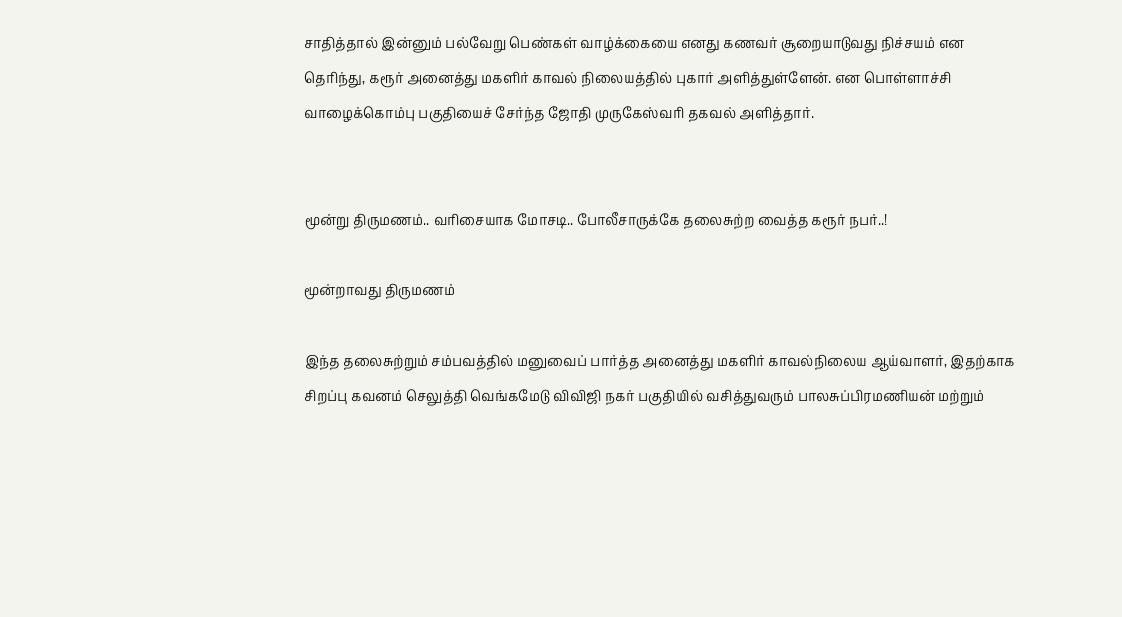சாதித்தால் இன்னும் பல்வேறு பெண்கள் வாழ்க்கையை எனது கணவர் சூறையாடுவது நிச்சயம் என தெரிந்து, கரூர் அனைத்து மகளிர் காவல் நிலையத்தில் புகார் அளித்துள்ளேன். என பொள்ளாச்சி வாழைக்கொம்பு பகுதியைச் சேர்ந்த ஜோதி முருகேஸ்வரி தகவல் அளித்தார்.


மூன்று திருமணம்.. வரிசையாக மோசடி.. போலீசாருக்கே தலைசுற்ற வைத்த கரூர் நபர்..!

மூன்றாவது திருமணம்

இந்த தலைசுற்றும் சம்பவத்தில் மனுவைப் பார்த்த அனைத்து மகளிர் காவல்நிலைய ஆய்வாளர், இதற்காக சிறப்பு கவனம் செலுத்தி வெங்கமேடு விவிஜி நகர் பகுதியில் வசித்துவரும் பாலசுப்பிரமணியன் மற்றும்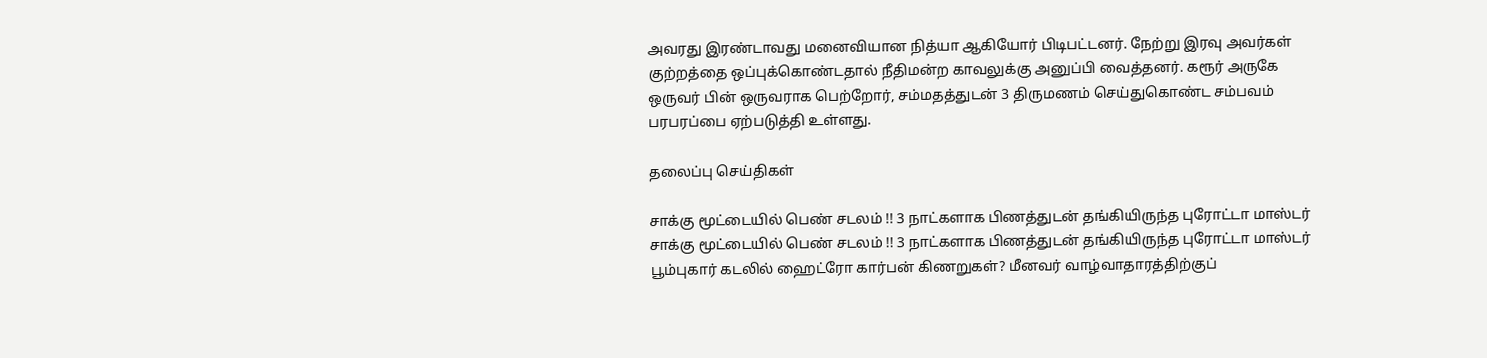அவரது இரண்டாவது மனைவியான நித்யா ஆகியோர் பிடிபட்டனர். நேற்று இரவு அவர்கள் குற்றத்தை ஒப்புக்கொண்டதால் நீதிமன்ற காவலுக்கு அனுப்பி வைத்தனர். கரூர் அருகே ஒருவர் பின் ஒருவராக பெற்றோர், சம்மதத்துடன் 3 திருமணம் செய்துகொண்ட சம்பவம் பரபரப்பை ஏற்படுத்தி உள்ளது.

தலைப்பு செய்திகள்

சாக்கு மூட்டையில் பெண் சடலம் !! 3 நாட்களாக பிணத்துடன் தங்கியிருந்த புரோட்டா மாஸ்டர்
சாக்கு மூட்டையில் பெண் சடலம் !! 3 நாட்களாக பிணத்துடன் தங்கியிருந்த புரோட்டா மாஸ்டர்
பூம்புகார் கடலில் ஹைட்ரோ கார்பன் கிணறுகள்? மீனவர் வாழ்வாதாரத்திற்குப்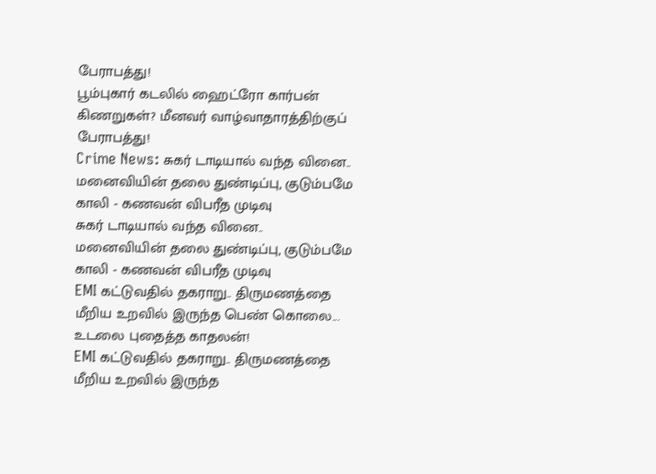பேராபத்து!
பூம்புகார் கடலில் ஹைட்ரோ கார்பன் கிணறுகள்? மீனவர் வாழ்வாதாரத்திற்குப் பேராபத்து!
Crime News: சுகர் டாடியால் வந்த வினை.. மனைவியின் தலை துண்டிப்பு, குடும்பமே காலி - கணவன் விபரீத முடிவு
சுகர் டாடியால் வந்த வினை.. மனைவியின் தலை துண்டிப்பு, குடும்பமே காலி - கணவன் விபரீத முடிவு
EMI கட்டுவதில் தகராறு.. திருமணத்தை மீறிய உறவில் இருந்த பெண் கொலை... உடலை புதைத்த காதலன்!
EMI கட்டுவதில் தகராறு.. திருமணத்தை மீறிய உறவில் இருந்த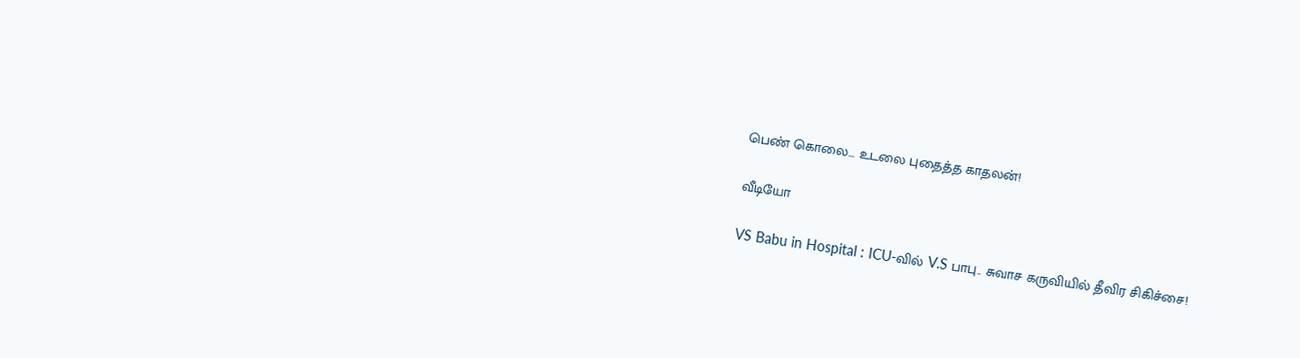பெண் கொலை... உடலை புதைத்த காதலன்!

வீடியோ

VS Babu in Hospital : ICU-வில் V.S பாபு.. சுவாச கருவியில் தீவிர சிகிச்சை!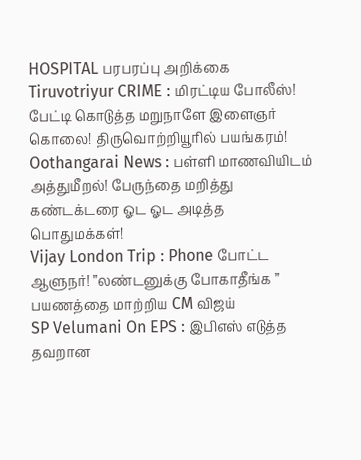HOSPITAL பரபரப்பு அறிக்கை
Tiruvotriyur CRIME : மிரட்டிய போலீஸ்! பேட்டி கொடுத்த மறுநாளே இளைஞர் கொலை! திருவொற்றியூரில் பயங்கரம்!
Oothangarai News : பள்ளி மாணவியிடம் அத்துமீறல்! பேருந்தை மறித்து கண்டக்டரை ஓட ஓட அடித்த பொதுமக்கள்!
Vijay London Trip : Phone போட்ட ஆளுநர்! ”லண்டனுக்கு போகாதீங்க ” பயணத்தை மாற்றிய CM விஜய்
SP Velumani On EPS : இபிஎஸ் எடுத்த தவறான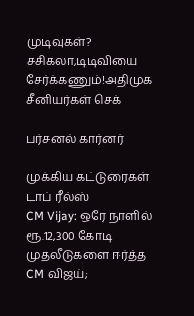முடிவுகள்? சசிகலா,டிடிவியை சேர்க்கணும்!அதிமுக சீனியர்கள் செக்

பர்சனல் கார்னர்

முக்கிய கட்டுரைகள்
டாப் ரீல்ஸ்
CM Vijay: ஒரே நாளில் ரூ.12,300 கோடி முதலீடுகளை ஈர்த்த CM விஜய்;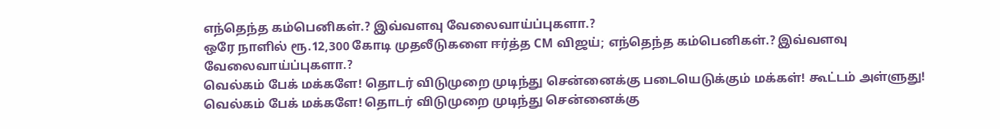எந்தெந்த கம்பெனிகள்.? இவ்வளவு வேலைவாய்ப்புகளா.?
ஒரே நாளில் ரூ.12,300 கோடி முதலீடுகளை ஈர்த்த CM விஜய்; எந்தெந்த கம்பெனிகள்.? இவ்வளவு வேலைவாய்ப்புகளா.?
வெல்கம் பேக் மக்களே! தொடர் விடுமுறை முடிந்து சென்னைக்கு படையெடுக்கும் மக்கள்! கூட்டம் அள்ளுது!
வெல்கம் பேக் மக்களே! தொடர் விடுமுறை முடிந்து சென்னைக்கு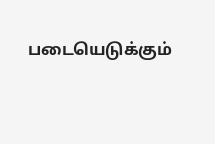படையெடுக்கும்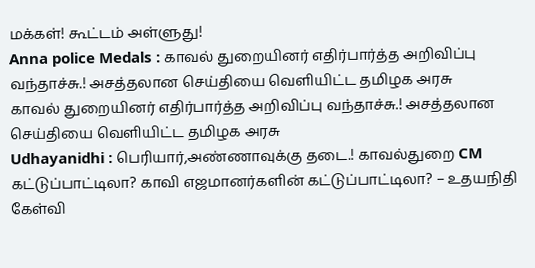மக்கள்! கூட்டம் அள்ளுது!
Anna police Medals : காவல் துறையினர் எதிர்பார்த்த அறிவிப்பு வந்தாச்சு.! அசத்தலான செய்தியை வெளியிட்ட தமிழக அரசு
காவல் துறையினர் எதிர்பார்த்த அறிவிப்பு வந்தாச்சு.! அசத்தலான செய்தியை வெளியிட்ட தமிழக அரசு
Udhayanidhi : பெரியார்,அண்ணாவுக்கு தடை.! காவல்துறை CM கட்டுப்பாட்டிலா? காவி எஜமானர்களின் கட்டுப்பாட்டிலா? – உதயநிதி கேள்வி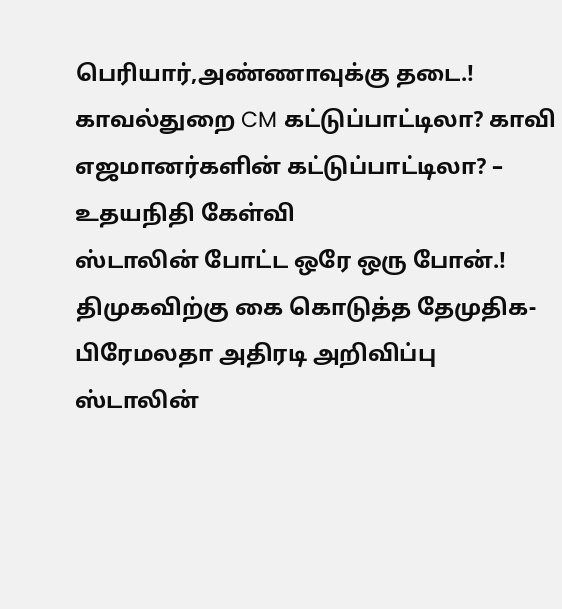பெரியார்,அண்ணாவுக்கு தடை.! காவல்துறை CM கட்டுப்பாட்டிலா? காவி எஜமானர்களின் கட்டுப்பாட்டிலா? – உதயநிதி கேள்வி
ஸ்டாலின் போட்ட ஒரே ஒரு போன்.! திமுகவிற்கு கை கொடுத்த தேமுதிக- பிரேமலதா அதிரடி அறிவிப்பு
ஸ்டாலின்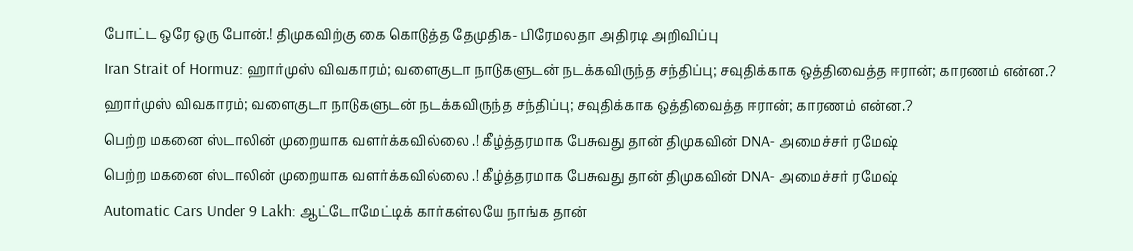போட்ட ஒரே ஒரு போன்.! திமுகவிற்கு கை கொடுத்த தேமுதிக- பிரேமலதா அதிரடி அறிவிப்பு
Iran Strait of Hormuz: ஹார்முஸ் விவகாரம்; வளைகுடா நாடுகளுடன் நடக்கவிருந்த சந்திப்பு; சவுதிக்காக ஒத்திவைத்த ஈரான்; காரணம் என்ன.?
ஹார்முஸ் விவகாரம்; வளைகுடா நாடுகளுடன் நடக்கவிருந்த சந்திப்பு; சவுதிக்காக ஒத்திவைத்த ஈரான்; காரணம் என்ன.?
பெற்ற மகனை ஸ்டாலின் முறையாக வளர்க்கவில்லை .! கீழ்த்தரமாக பேசுவது தான் திமுகவின் DNA- அமைச்சர் ரமேஷ்
பெற்ற மகனை ஸ்டாலின் முறையாக வளர்க்கவில்லை .! கீழ்த்தரமாக பேசுவது தான் திமுகவின் DNA- அமைச்சர் ரமேஷ்
Automatic Cars Under 9 Lakh: ஆட்டோமேட்டிக் கார்கள்லயே நாங்க தான்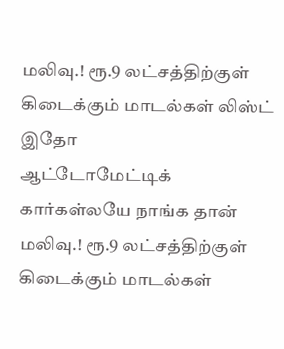மலிவு.! ரூ.9 லட்சத்திற்குள் கிடைக்கும் மாடல்கள் லிஸ்ட் இதோ
ஆட்டோமேட்டிக் கார்கள்லயே நாங்க தான் மலிவு.! ரூ.9 லட்சத்திற்குள் கிடைக்கும் மாடல்கள்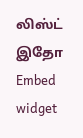லிஸ்ட் இதோ
Embed widget